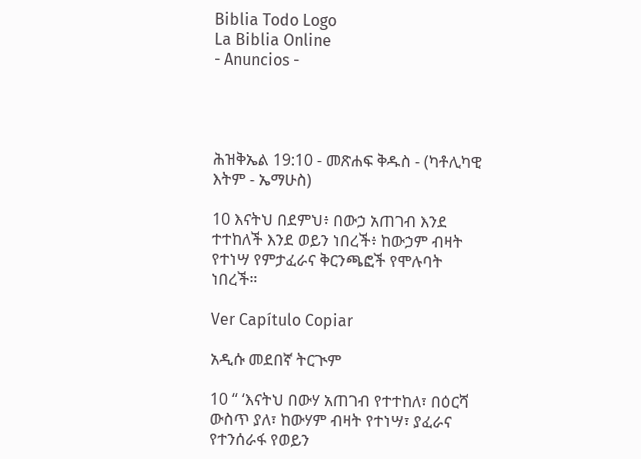Biblia Todo Logo
La Biblia Online
- Anuncios -




ሕዝቅኤል 19:10 - መጽሐፍ ቅዱስ - (ካቶሊካዊ እትም - ኤማሁስ)

10 እናትህ በደምህ፥ በውኃ አጠገብ እንደ ተተከለች እንደ ወይን ነበረች፥ ከውኃም ብዛት የተነሣ የምታፈራና ቅርንጫፎች የሞሉባት ነበረች።

Ver Capítulo Copiar

አዲሱ መደበኛ ትርጒም

10 “ ‘እናትህ በውሃ አጠገብ የተተከለ፣ በዕርሻ ውስጥ ያለ፣ ከውሃም ብዛት የተነሣ፣ ያፈራና የተንሰራፋ የወይን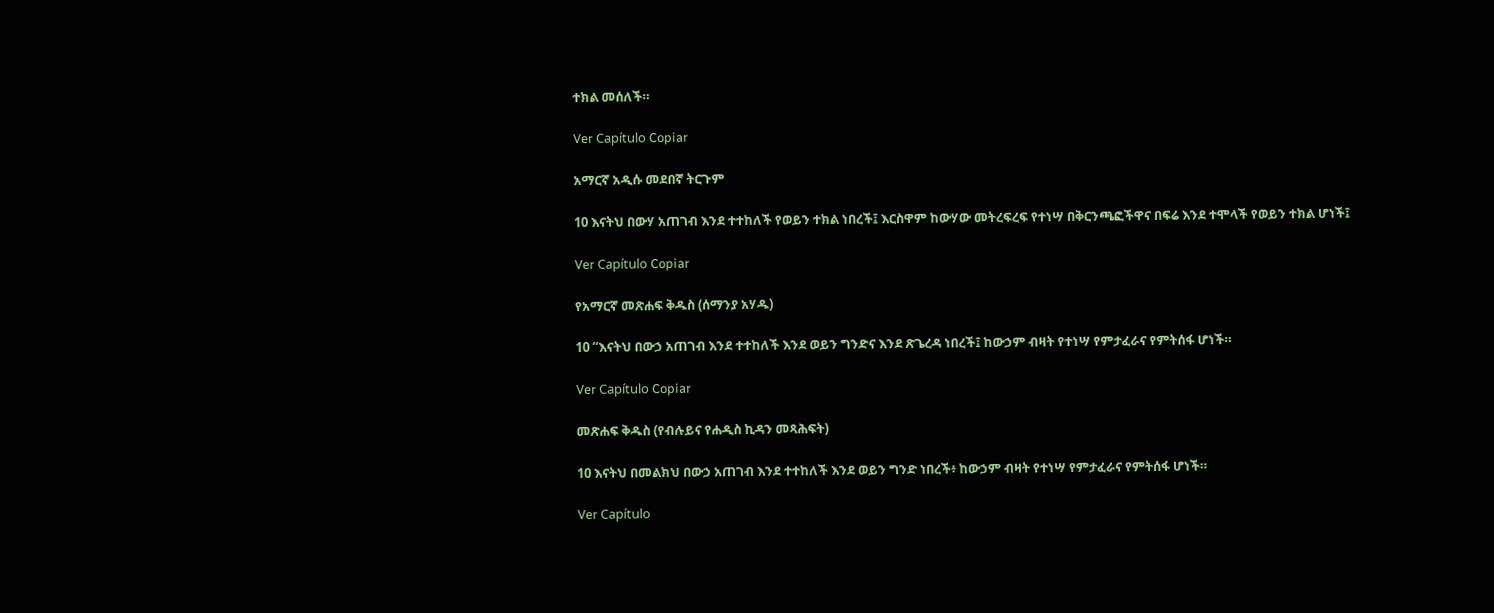ተክል መሰለች።

Ver Capítulo Copiar

አማርኛ አዲሱ መደበኛ ትርጉም

10 እናትህ በውሃ አጠገብ እንደ ተተከለች የወይን ተክል ነበረች፤ እርስዋም ከውሃው መትረፍረፍ የተነሣ በቅርንጫፎችዋና በፍሬ እንደ ተሞላች የወይን ተክል ሆነች፤

Ver Capítulo Copiar

የአማርኛ መጽሐፍ ቅዱስ (ሰማንያ አሃዱ)

10 “እናትህ በውኃ አጠገብ እንደ ተተከለች እንደ ወይን ግንድና እንደ ጽጌረዳ ነበረች፤ ከውኃም ብዛት የተነሣ የምታፈራና የምትሰፋ ሆነች።

Ver Capítulo Copiar

መጽሐፍ ቅዱስ (የብሉይና የሐዲስ ኪዳን መጻሕፍት)

10 እናትህ በመልክህ በውኃ አጠገብ እንደ ተተከለች እንደ ወይን ግንድ ነበረች፥ ከውኃም ብዛት የተነሣ የምታፈራና የምትሰፋ ሆነች።

Ver Capítulo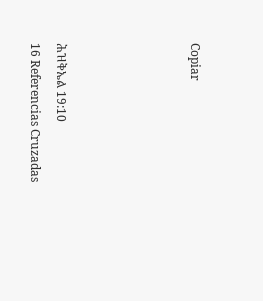Copiar




ሕዝቅኤል 19:10
16 Referencias Cruzadas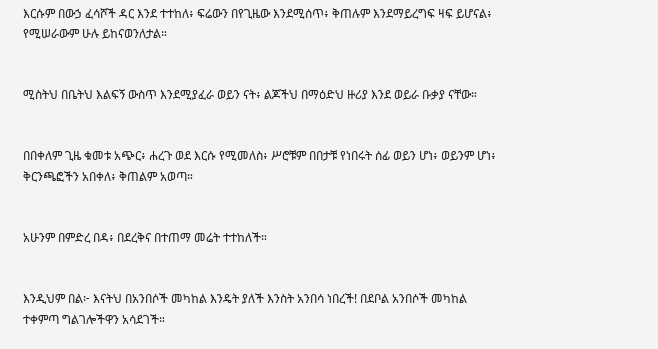እርሱም በውኃ ፈሳሾች ዳር እንደ ተተከለ፥ ፍሬውን በየጊዜው እንደሚሰጥ፥ ቅጠሉም እንደማይረግፍ ዛፍ ይሆናል፥ የሚሠራውም ሁሉ ይከናወንለታል።


ሚስትህ በቤትህ እልፍኝ ውስጥ እንደሚያፈራ ወይን ናት፥ ልጆችህ በማዕድህ ዙሪያ እንደ ወይራ ቡቃያ ናቸው።


በበቀለም ጊዜ ቁመቱ አጭር፥ ሐረጉ ወደ እርሱ የሚመለስ፥ ሥሮቹም በበታቹ የነበሩት ሰፊ ወይን ሆነ፥ ወይንም ሆነ፥ ቅርንጫፎችን አበቀለ፥ ቅጠልም አወጣ።


አሁንም በምድረ በዳ፥ በደረቅና በተጠማ መሬት ተተከለች።


እንዲህም በል፦ እናትህ በአንበሶች መካከል እንዴት ያለች እንስት አንበሳ ነበረች! በደቦል አንበሶች መካከል ተቀምጣ ግልገሎችዋን አሳደገች።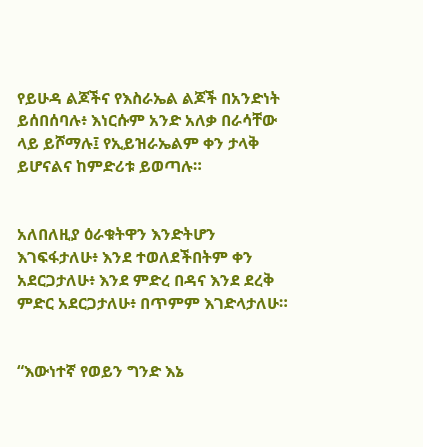የይሁዳ ልጆችና የእስራኤል ልጆች በአንድነት ይሰበሰባሉ፥ እነርሱም አንድ አለቃ በራሳቸው ላይ ይሾማሉ፤ የኢይዝራኤልም ቀን ታላቅ ይሆናልና ከምድሪቱ ይወጣሉ።


አለበለዚያ ዕራቁትዋን እንድትሆን እገፍፋታለሁ፥ እንደ ተወለደችበትም ቀን አደርጋታለሁ፥ እንደ ምድረ በዳና እንደ ደረቅ ምድር አደርጋታለሁ፥ በጥምም እገድላታለሁ።


“እውነተኛ የወይን ግንድ እኔ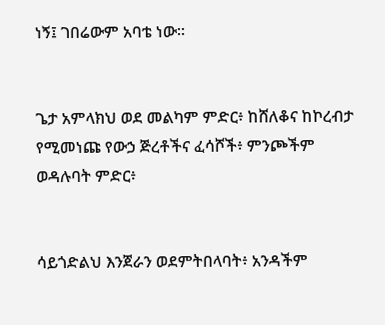ነኝ፤ ገበሬውም አባቴ ነው።


ጌታ አምላክህ ወደ መልካም ምድር፥ ከሸለቆና ከኮረብታ የሚመነጩ የውኃ ጅረቶችና ፈሳሾች፥ ምንጮችም ወዳሉባት ምድር፥


ሳይጎድልህ እንጀራን ወደምትበላባት፥ አንዳችም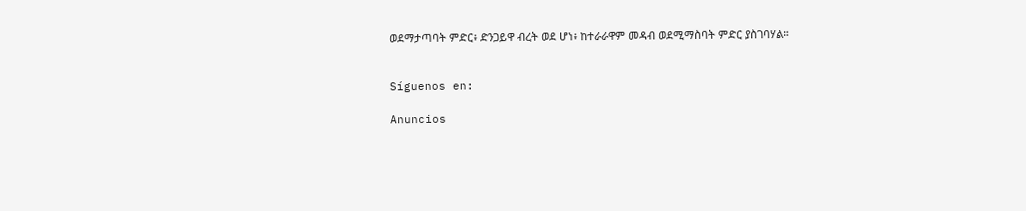ወደማታጣባት ምድር፥ ድንጋይዋ ብረት ወደ ሆነ፥ ከተራራዋም መዳብ ወደሚማስባት ምድር ያስገባሃል።


Síguenos en:

Anuncios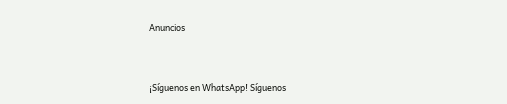Anuncios


¡Síguenos en WhatsApp! Síguenos